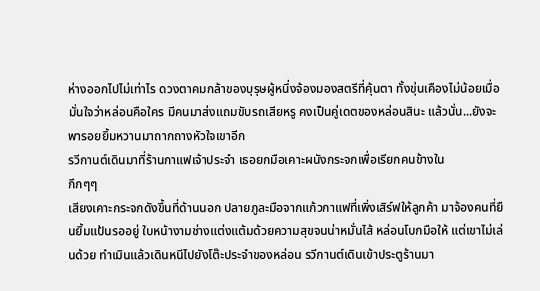ห่างออกไปไม่เท่าไร ดวงตาคมกล้าของบุรุษผู้หนึ่งจ้องมองสตรีที่คุ้นตา ทั้งขุ่นเคืองไม่น้อยเมื่อมั่นใจว่าหล่อนคือใคร มีคนมาส่งแถมขับรถเสียหรู คงเป็นคู่เดตของหล่อนสินะ แล้วนั่น...ยังจะพารอยยิ้มหวานมาถากถางหัวใจเขาอีก
รวีกานต์เดินมาที่ร้านกาแฟเจ้าประจำ เธอยกมือเคาะผนังกระจกเพื่อเรียกคนข้างใน
กึกๆๆ
เสียงเคาะกระจกดังขึ้นที่ด้านนอก ปลายภูละมือจากแก้วกาแฟที่เพิ่งเสิร์ฟให้ลูกค้า มาจ้องคนที่ยืนยิ้มแป้นรออยู่ ใบหน้างามช่างแต่งแต้มด้วยความสุขจนน่าหมั่นไส้ หล่อนโบกมือให้ แต่เขาไม่เล่นด้วย ทำเมินแล้วเดินหนีไปยังโต๊ะประจำของหล่อน รวีกานต์เดินเข้าประตูร้านมา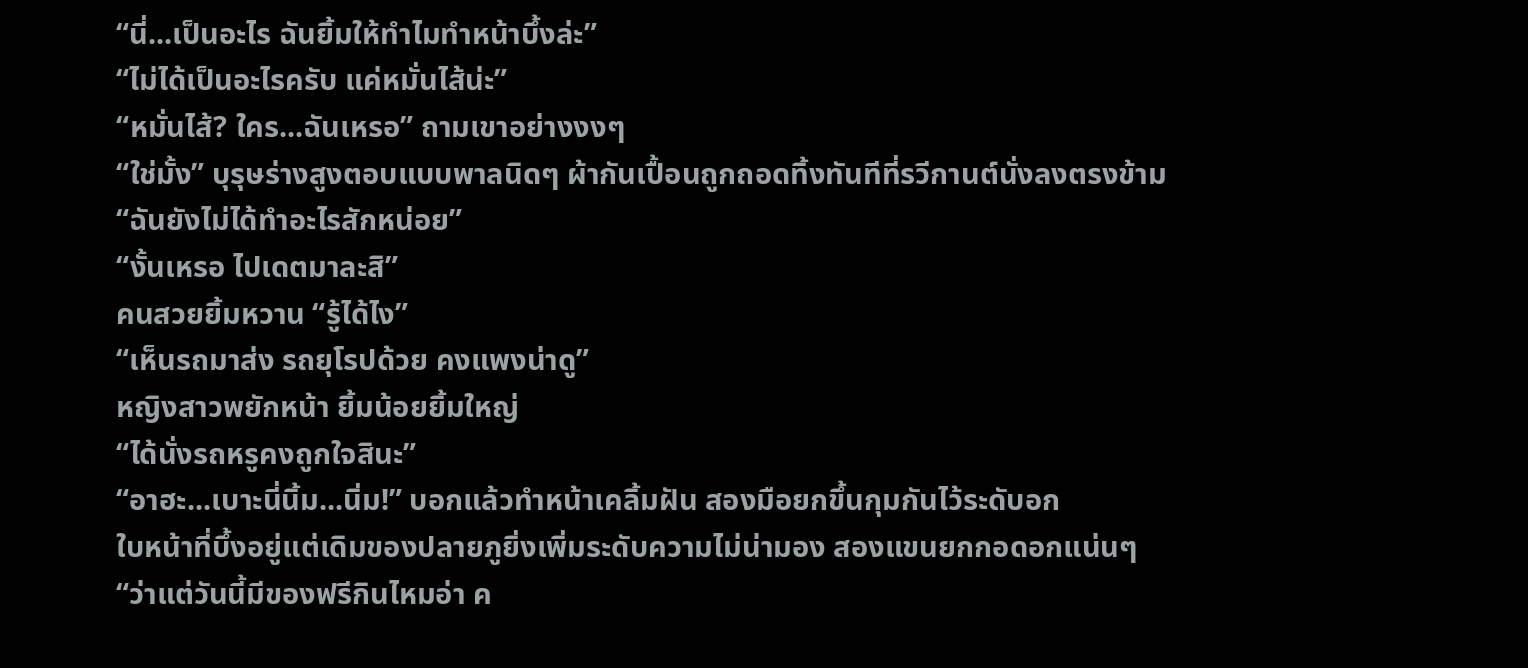“นี่...เป็นอะไร ฉันยิ้มให้ทำไมทำหน้าบึ้งล่ะ”
“ไม่ได้เป็นอะไรครับ แค่หมั่นไส้น่ะ”
“หมั่นไส้? ใคร...ฉันเหรอ” ถามเขาอย่างงงๆ
“ใช่มั้ง” บุรุษร่างสูงตอบแบบพาลนิดๆ ผ้ากันเปื้อนถูกถอดทิ้งทันทีที่รวีกานต์นั่งลงตรงข้าม
“ฉันยังไม่ได้ทำอะไรสักหน่อย”
“งั้นเหรอ ไปเดตมาละสิ”
คนสวยยิ้มหวาน “รู้ได้ไง”
“เห็นรถมาส่ง รถยุโรปด้วย คงแพงน่าดู”
หญิงสาวพยักหน้า ยิ้มน้อยยิ้มใหญ่
“ได้นั่งรถหรูคงถูกใจสินะ”
“อาฮะ...เบาะนี่นิ้ม...นิ่ม!” บอกแล้วทำหน้าเคลิ้มฝัน สองมือยกขึ้นกุมกันไว้ระดับอก
ใบหน้าที่บึ้งอยู่แต่เดิมของปลายภูยิ่งเพิ่มระดับความไม่น่ามอง สองแขนยกกอดอกแน่นๆ
“ว่าแต่วันนี้มีของฟรีกินไหมอ่า ค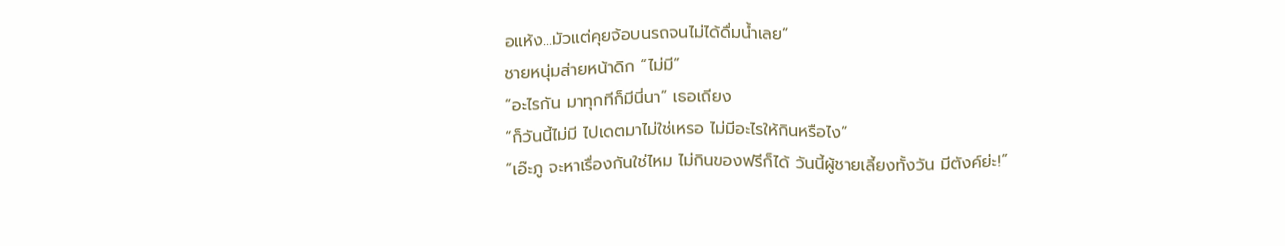อแห้ง...มัวแต่คุยจ้อบนรถจนไม่ได้ดื่มน้ำเลย”
ชายหนุ่มส่ายหน้าดิก “ไม่มี”
“อะไรกัน มาทุกทีก็มีนี่นา” เธอเถียง
“ก็วันนี้ไม่มี ไปเดตมาไม่ใช่เหรอ ไม่มีอะไรให้กินหรือไง”
“เอ๊ะภู จะหาเรื่องกันใช่ไหม ไม่กินของฟรีก็ได้ วันนี้ผู้ชายเลี้ยงทั้งวัน มีตังค์ย่ะ!”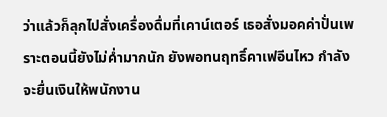ว่าแล้วก็ลุกไปสั่งเครื่องดื่มที่เคาน์เตอร์ เธอสั่งมอคค่าปั่นเพราะตอนนี้ยังไม่ค่ำมากนัก ยังพอทนฤทธิ์คาเฟอีนไหว กำลังจะยื่นเงินให้พนักงาน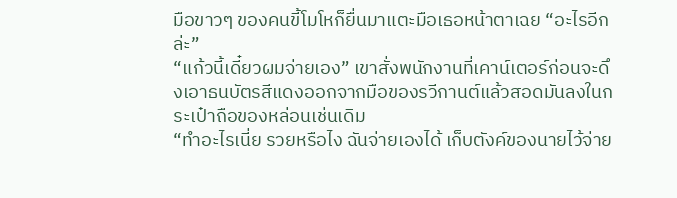มือขาวๆ ของคนขี้โมโหก็ยื่นมาแตะมือเธอหน้าตาเฉย “อะไรอีกล่ะ”
“แก้วนี้เดี๋ยวผมจ่ายเอง” เขาสั่งพนักงานที่เคาน์เตอร์ก่อนจะดึงเอาธนบัตรสีแดงออกจากมือของรวีกานต์แล้วสอดมันลงในกระเป๋าถือของหล่อนเช่นเดิม
“ทำอะไรเนี่ย รวยหรือไง ฉันจ่ายเองได้ เก็บตังค์ของนายไว้จ่าย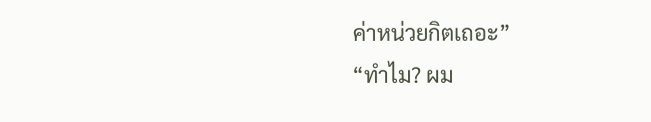ค่าหน่วยกิตเถอะ”
“ทำไม? ผม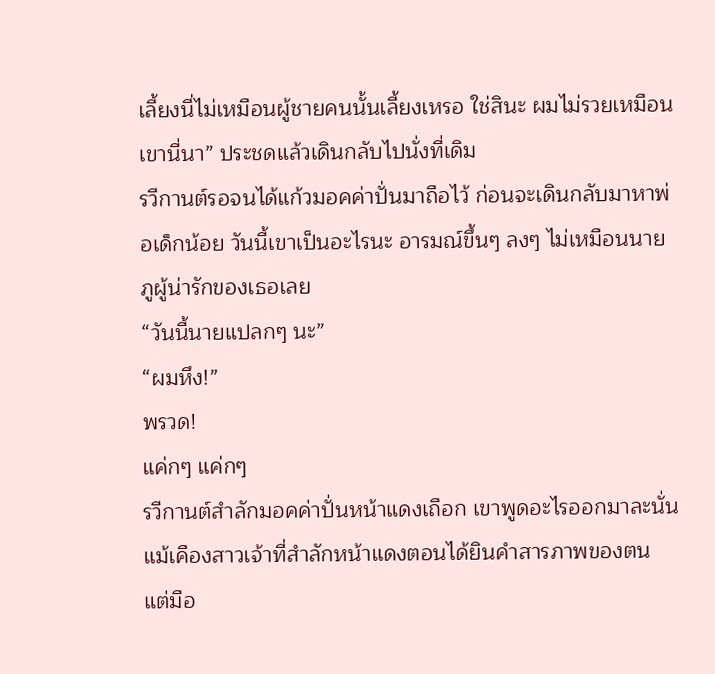เลี้ยงนี่ไม่เหมือนผู้ชายคนนั้นเลี้ยงเหรอ ใช่สินะ ผมไม่รวยเหมือนเขานี่นา” ประชดแล้วเดินกลับไปนั่งที่เดิม
รวีกานต์รอจนได้แก้วมอคค่าปั่นมาถือไว้ ก่อนจะเดินกลับมาหาพ่อเด็กน้อย วันนี้เขาเป็นอะไรนะ อารมณ์ขึ้นๆ ลงๆ ไม่เหมือนนายภูผู้น่ารักของเธอเลย
“วันนี้นายแปลกๆ นะ”
“ผมหึง!”
พรวด!
แค่กๆ แค่กๆ
รวีกานต์สำลักมอคค่าปั่นหน้าแดงเถือก เขาพูดอะไรออกมาละนั่น
แม้เคืองสาวเจ้าที่สำลักหน้าแดงตอนได้ยินคำสารภาพของตน แต่มือ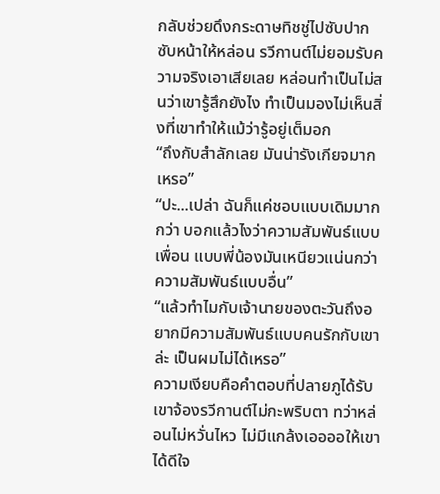กลับช่วยดึงกระดาษทิชชู่ไปซับปากซับหน้าให้หล่อน รวีกานต์ไม่ยอมรับความจริงเอาเสียเลย หล่อนทำเป็นไม่สนว่าเขารู้สึกยังไง ทำเป็นมองไม่เห็นสิ่งที่เขาทำให้แม้ว่ารู้อยู่เต็มอก
“ถึงกับสำลักเลย มันน่ารังเกียจมากเหรอ”
“ปะ...เปล่า ฉันก็แค่ชอบแบบเดิมมากกว่า บอกแล้วไงว่าความสัมพันธ์แบบเพื่อน แบบพี่น้องมันเหนียวแน่นกว่าความสัมพันธ์แบบอื่น”
“แล้วทำไมกับเจ้านายของตะวันถึงอยากมีความสัมพันธ์แบบคนรักกับเขาล่ะ เป็นผมไม่ได้เหรอ”
ความเงียบคือคำตอบที่ปลายภูได้รับ เขาจ้องรวีกานต์ไม่กะพริบตา ทว่าหล่อนไม่หวั่นไหว ไม่มีแกล้งเออออให้เขาได้ดีใจ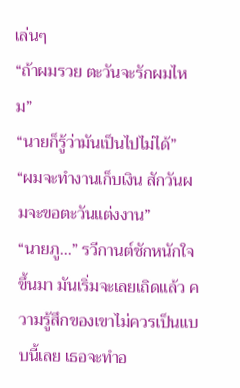เล่นๆ
“ถ้าผมรวย ตะวันจะรักผมไหม”
“นายก็รู้ว่ามันเป็นไปไม่ได้”
“ผมจะทำงานเก็บเงิน สักวันผมจะขอตะวันแต่งงาน”
“นายภู...” รวีกานต์ชักหนักใจขึ้นมา มันเริ่มจะเลยเถิดแล้ว ความรู้สึกของเขาไม่ควรเป็นแบบนี้เลย เธอจะทำอ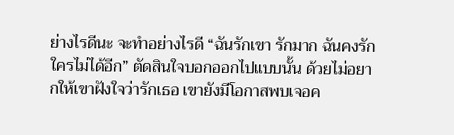ย่างไรดีนะ จะทำอย่างไรดี “ฉันรักเขา รักมาก ฉันคงรักใครไม่ได้อีก” ตัดสินใจบอกออกไปแบบนั้น ด้วยไม่อยากให้เขาฝังใจว่ารักเธอ เขายังมีโอกาสพบเจอค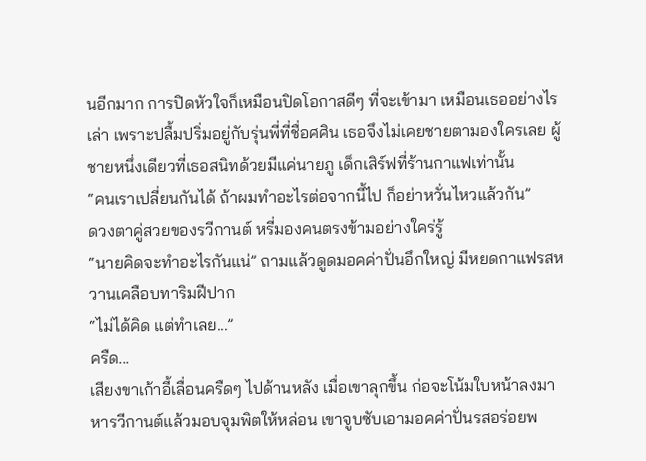นอีกมาก การปิดหัวใจก็เหมือนปิดโอกาสดีๆ ที่จะเข้ามา เหมือนเธออย่างไรเล่า เพราะปลื้มปริ่มอยู่กับรุ่นพี่ที่ชื่อศศิน เธอจึงไม่เคยชายตามองใครเลย ผู้ชายหนึ่งเดียวที่เธอสนิทด้วยมีแค่นายภู เด็กเสิร์ฟที่ร้านกาแฟเท่านั้น
“คนเราเปลี่ยนกันได้ ถ้าผมทำอะไรต่อจากนี้ไป ก็อย่าหวั่นไหวแล้วกัน”
ดวงตาคู่สวยของรวีกานต์ หรี่มองคนตรงข้ามอย่างใคร่รู้
“นายคิดจะทำอะไรกันแน่” ถามแล้วดูดมอคค่าปั่นอึกใหญ่ มีหยดกาแฟรสหวานเคลือบทาริมฝีปาก
“ไม่ได้คิด แต่ทำเลย...”
ครืด...
เสียงขาเก้าอี้เลื่อนครืดๆ ไปด้านหลัง เมื่อเขาลุกขึ้น ก่อจะโน้มใบหน้าลงมาหารวีกานต์แล้วมอบจุมพิตให้หล่อน เขาจูบซับเอามอคค่าปั่นรสอร่อยพ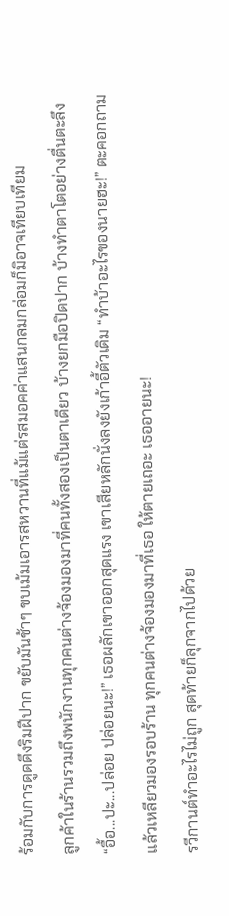ร้อมกับการดูดดึงริมฝีปาก ขยับมันช้าๆ ขบเม้มเอารสหวานที่แม้แต่รสมอคค่าแสนกลมกล่อมก็มิอาจเทียบเทียม
ลูกค้าในร้านรวมถึงพนักงานทุกคนต่างจ้องมองมาที่คนทั้งสองเป็นตาเดียว บ้างยกมือปิดปาก บ้างทำตาโตอย่างตื่นตะลึง
“อื้อ...ปะ...ปล่อย ปล่อยนะ!” เธอผลักเขาออกสุดแรง เขาเสียหลักนั่งลงยังเก้าอี้ตัวเดิม “ทำบ้าอะไรของนายฮะ!” ตะคอกถามแล้วเหลียวมองรอบร้าน ทุกคนต่างจ้องมองมาที่เธอ ให้ตายเถอะ เธออายนะ!
รวีกานต์ทำอะไรไม่ถูก สุดท้ายก็ลุกจากไปด้วย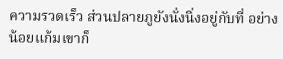ความรวดเร็ว ส่วนปลายภูยังนั่งนิ่งอยู่กับที่ อย่างน้อยแก้มเขาก็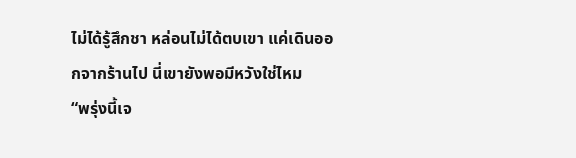ไม่ได้รู้สึกชา หล่อนไม่ได้ตบเขา แค่เดินออกจากร้านไป นี่เขายังพอมีหวังใช่ไหม
“พรุ่งนี้เจ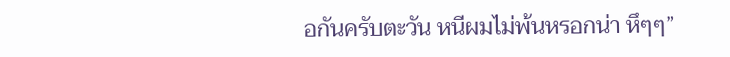อกันครับตะวัน หนีผมไม่พ้นหรอกน่า หึๆๆ”